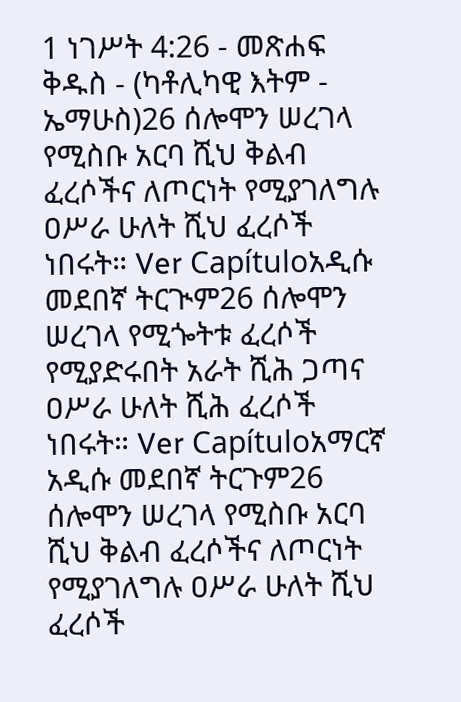1 ነገሥት 4:26 - መጽሐፍ ቅዱስ - (ካቶሊካዊ እትም - ኤማሁስ)26 ሰሎሞን ሠረገላ የሚስቡ አርባ ሺህ ቅልብ ፈረሶችና ለጦርነት የሚያገለግሉ ዐሥራ ሁለት ሺህ ፈረሶች ነበሩት። Ver Capítuloአዲሱ መደበኛ ትርጒም26 ሰሎሞን ሠረገላ የሚጐትቱ ፈረሶች የሚያድሩበት አራት ሺሕ ጋጣና ዐሥራ ሁለት ሺሕ ፈረሶች ነበሩት። Ver Capítuloአማርኛ አዲሱ መደበኛ ትርጉም26 ሰሎሞን ሠረገላ የሚስቡ አርባ ሺህ ቅልብ ፈረሶችና ለጦርነት የሚያገለግሉ ዐሥራ ሁለት ሺህ ፈረሶች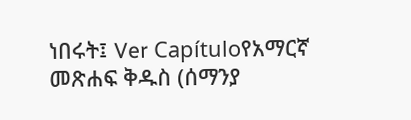ነበሩት፤ Ver Capítuloየአማርኛ መጽሐፍ ቅዱስ (ሰማንያ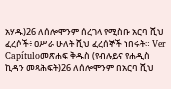አሃዱ)26 ለሰሎሞንም ሰረገላ የሚስቡ አርባ ሺህ ፈረሶች፥ ዐሥራ ሁለት ሺህ ፈረሰኞች ነበሩት። Ver Capítuloመጽሐፍ ቅዱስ (የብሉይና የሐዲስ ኪዳን መጻሕፍት)26 ለሰሎሞንም በአርባ ሺህ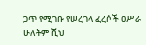ጋጥ የሚገቡ የሠረገላ ፈረሶች ዐሥራ ሁለትም ሺህ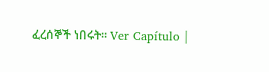ፈረሰኞች ነበሩት። Ver Capítulo |